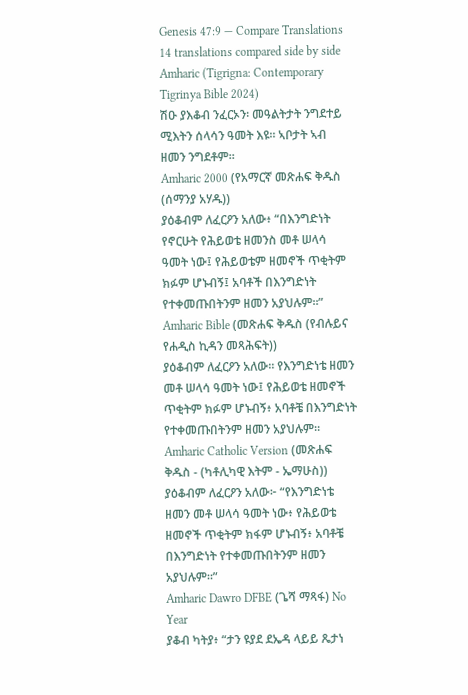Genesis 47:9 — Compare Translations
14 translations compared side by side
Amharic (Tigrigna: Contemporary Tigrinya Bible 2024)
ሽዑ ያእቆብ ንፈርኦን፡ መዓልትታት ንግደተይ ሚእትን ሰላሳን ዓመት እዩ። ኣቦታት ኣብ ዘመን ንግደቶም።
Amharic 2000 (የአማርኛ መጽሐፍ ቅዱስ (ሰማንያ አሃዱ))
ያዕቆብም ለፈርዖን አለው፥ “በእንግድነት የኖርሁት የሕይወቴ ዘመንስ መቶ ሠላሳ ዓመት ነው፤ የሕይወቴም ዘመኖች ጥቂትም ክፉም ሆኑብኝ፤ አባቶች በእንግድነት የተቀመጡበትንም ዘመን አያህሉም።”
Amharic Bible (መጽሐፍ ቅዱስ (የብሉይና የሐዲስ ኪዳን መጻሕፍት))
ያዕቆብም ለፈርዖን አለው። የእንግድነቴ ዘመን መቶ ሠላሳ ዓመት ነው፤ የሕይወቴ ዘመኖች ጥቂትም ክፉም ሆኑብኝ፥ አባቶቼ በእንግድነት የተቀመጡበትንም ዘመን አያህሉም።
Amharic Catholic Version (መጽሐፍ ቅዱስ - (ካቶሊካዊ እትም - ኤማሁስ))
ያዕቆብም ለፈርዖን አለው፦ “የእንግድነቴ ዘመን መቶ ሠላሳ ዓመት ነው፥ የሕይወቴ ዘመኖች ጥቂትም ክፋም ሆኑብኝ፥ አባቶቼ በእንግድነት የተቀመጡበትንም ዘመን አያህሉም።”
Amharic Dawro DFBE (ጌሻ ማጻፋ) No Year
ያቆብ ካትያ፥ “ታን ዩያደ ደኤዳ ላይይ ጼታነ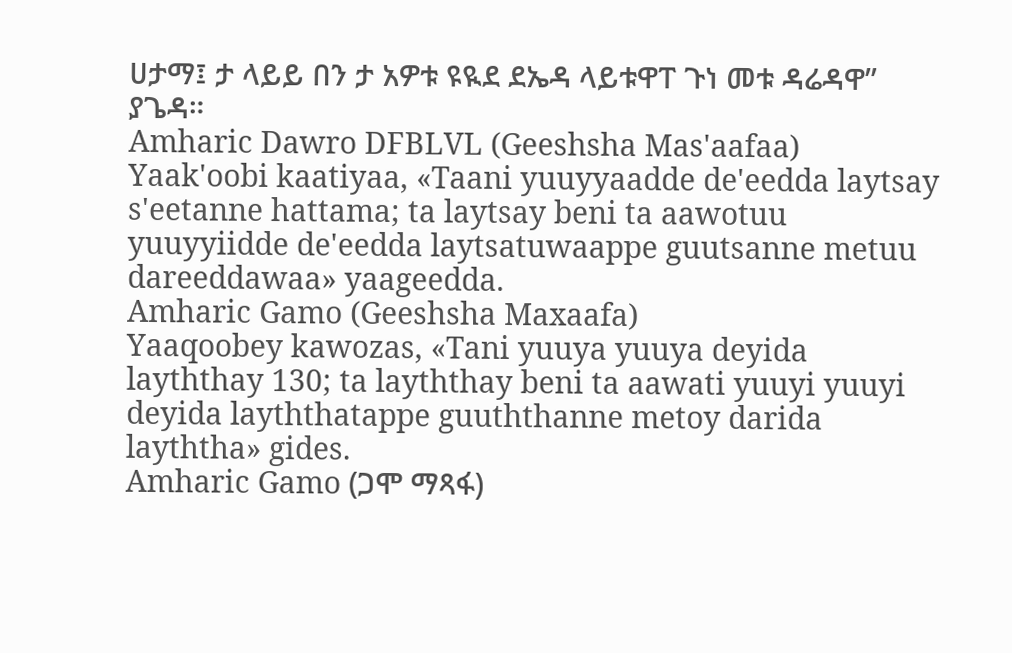ሀታማ፤ ታ ላይይ በን ታ አዎቱ ዩዪደ ደኤዳ ላይቱዋፐ ጉነ መቱ ዳሬዳዋ” ያጌዳ።
Amharic Dawro DFBLVL (Geeshsha Mas'aafaa)
Yaak'oobi kaatiyaa, «Taani yuuyyaadde de'eedda laytsay s'eetanne hattama; ta laytsay beni ta aawotuu yuuyyiidde de'eedda laytsatuwaappe guutsanne metuu dareeddawaa» yaageedda.
Amharic Gamo (Geeshsha Maxaafa)
Yaaqoobey kawozas, «Tani yuuya yuuya deyida layththay 130; ta layththay beni ta aawati yuuyi yuuyi deyida layththatappe guuththanne metoy darida layththa» gides.
Amharic Gamo (ጋሞ ማጻፋ)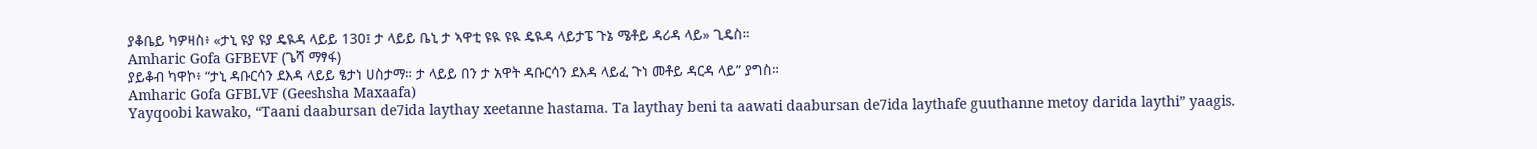ያቆቤይ ካዎዛስ፥ «ታኒ ዩያ ዩያ ዴዪዳ ላይይ 130፤ ታ ላይይ ቤኒ ታ ኣዋቲ ዩዪ ዩዪ ዴዪዳ ላይታፔ ጉኔ ሜቶይ ዳሪዳ ላይ» ጊዴስ።
Amharic Gofa GFBEVF (ጌሻ ማፃፋ)
ያይቆብ ካዋኮ፥ “ታኒ ዳቡርሳን ደእዳ ላይይ ፄታነ ሀስታማ። ታ ላይይ በን ታ አዋት ዳቡርሳን ደእዳ ላይፈ ጉነ መቶይ ዳርዳ ላይ” ያግስ።
Amharic Gofa GFBLVF (Geeshsha Maxaafa)
Yayqoobi kawako, “Taani daabursan de7ida laythay xeetanne hastama. Ta laythay beni ta aawati daabursan de7ida laythafe guuthanne metoy darida laythi” yaagis.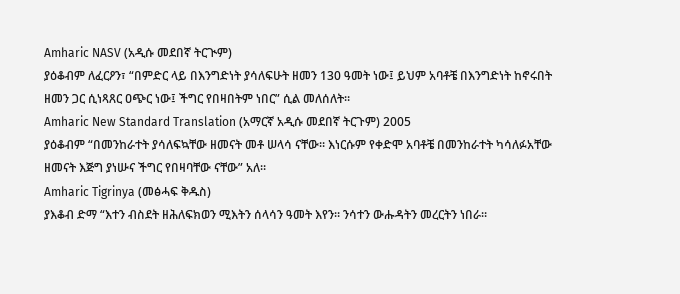Amharic NASV (አዲሱ መደበኛ ትርጒም)
ያዕቆብም ለፈርዖን፣ “በምድር ላይ በእንግድነት ያሳለፍሁት ዘመን 130 ዓመት ነው፤ ይህም አባቶቼ በእንግድነት ከኖሩበት ዘመን ጋር ሲነጻጸር ዐጭር ነው፤ ችግር የበዛበትም ነበር” ሲል መለሰለት።
Amharic New Standard Translation (አማርኛ አዲሱ መደበኛ ትርጉም) 2005
ያዕቆብም “በመንከራተት ያሳለፍኳቸው ዘመናት መቶ ሠላሳ ናቸው። እነርሱም የቀድሞ አባቶቼ በመንከራተት ካሳለፉአቸው ዘመናት እጅግ ያነሡና ችግር የበዛባቸው ናቸው” አለ።
Amharic Tigrinya (መፅሓፍ ቅዱስ)
ያእቆብ ድማ “እተን ብስደት ዘሕለፍክወን ሚእትን ሰላሳን ዓመት እየን። ንሳተን ውሑዳትን መረርትን ነበራ።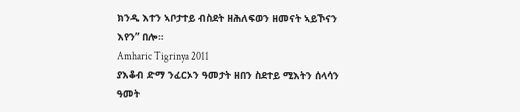ክንዲ እተን ኣቦታተይ ብስደት ዘሕለፍወን ዘመናት ኣይኾናን እየን” በሎ።
Amharic Tigrinya 2011
ያእቆብ ድማ ንፈርኦን ዓመታት ዘበን ስደተይ ሚእትን ሰላሳን ዓመት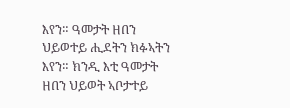እየን። ዓመታት ዘበን ህይወተይ ሒደትን ክፉኣትን እየን። ክንዲ እቲ ዓመታት ዘበን ህይወት ኣቦታተይ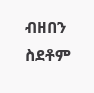ብዘበን ስደቶም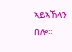ኣይኣኸላን በሎ።